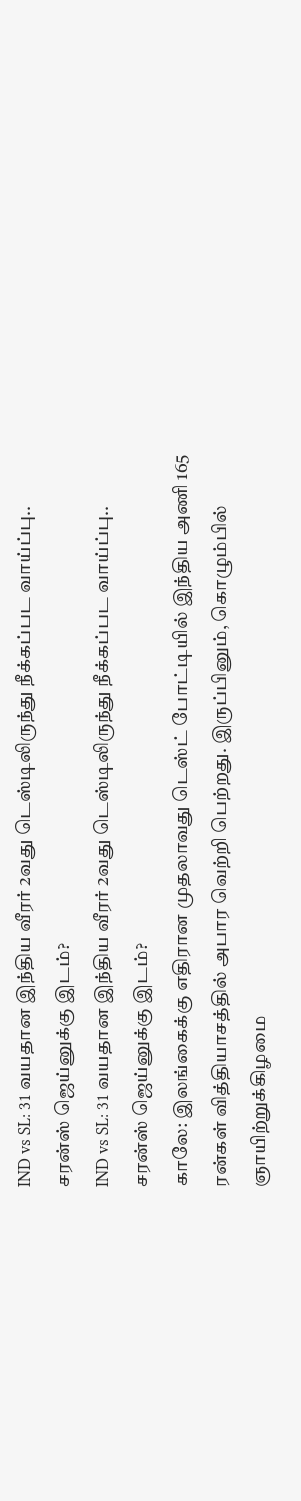IND vs SL: 31 வயதான இந்திய வீரர் 2வது டெஸ்டிலிருந்து நீக்கப்பட வாய்ப்பு.. சரன்ஸ் ஜெய்னுக்கு இடம்?
IND vs SL: 31 வயதான இந்திய வீரர் 2வது டெஸ்டிலிருந்து நீக்கப்பட வாய்ப்பு.. சரன்ஸ் ஜெய்னுக்கு இடம்?
காலே: இலங்கைக்கு எதிரான முதலாவது டெஸ்ட் போட்டியில் இந்திய அணி 165 ரன்கள் வித்தியாசத்தில் அபார வெற்றி பெற்றது. இருப்பினும், கொழும்பில் ஞாயிற்றுக்கிழமை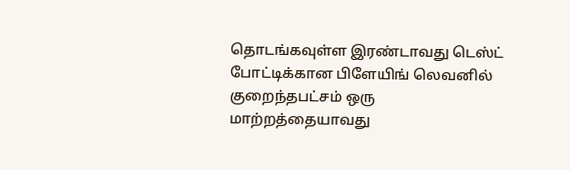தொடங்கவுள்ள இரண்டாவது டெஸ்ட் போட்டிக்கான பிளேயிங் லெவனில் குறைந்தபட்சம் ஒரு மாற்றத்தையாவது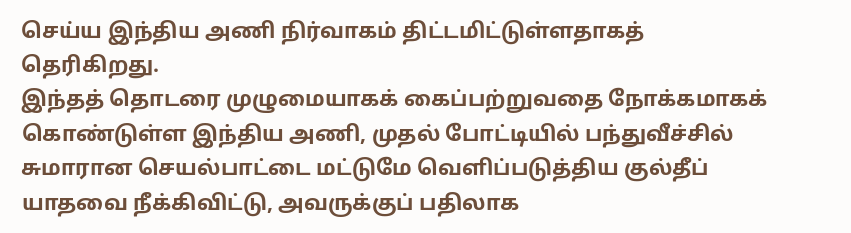செய்ய இந்திய அணி நிர்வாகம் திட்டமிட்டுள்ளதாகத் தெரிகிறது.
இந்தத் தொடரை முழுமையாகக் கைப்பற்றுவதை நோக்கமாகக் கொண்டுள்ள இந்திய அணி, முதல் போட்டியில் பந்துவீச்சில் சுமாரான செயல்பாட்டை மட்டுமே வெளிப்படுத்திய குல்தீப் யாதவை நீக்கிவிட்டு, அவருக்குப் பதிலாக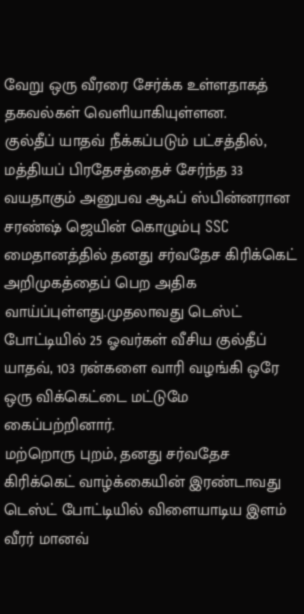வேறு ஒரு வீரரை சேர்க்க உள்ளதாகத் தகவல்கள் வெளியாகியுள்ளன.
குல்தீப் யாதவ் நீக்கப்படும் பட்சத்தில், மத்தியப் பிரதேசத்தைச் சேர்ந்த 33 வயதாகும் அனுபவ ஆஃப் ஸ்பின்னரான சரண்ஷ் ஜெயின் கொழும்பு SSC மைதானத்தில் தனது சர்வதேச கிரிக்கெட் அறிமுகத்தைப் பெற அதிக வாய்ப்புள்ளது.முதலாவது டெஸ்ட் போட்டியில் 25 ஓவர்கள் வீசிய குல்தீப் யாதவ், 103 ரன்களை வாரி வழங்கி ஒரே ஒரு விக்கெட்டை மட்டுமே கைப்பற்றினார்.
மற்றொரு புறம், தனது சர்வதேச கிரிக்கெட் வாழ்க்கையின் இரண்டாவது டெஸ்ட் போட்டியில் விளையாடிய இளம் வீரர் மானவ்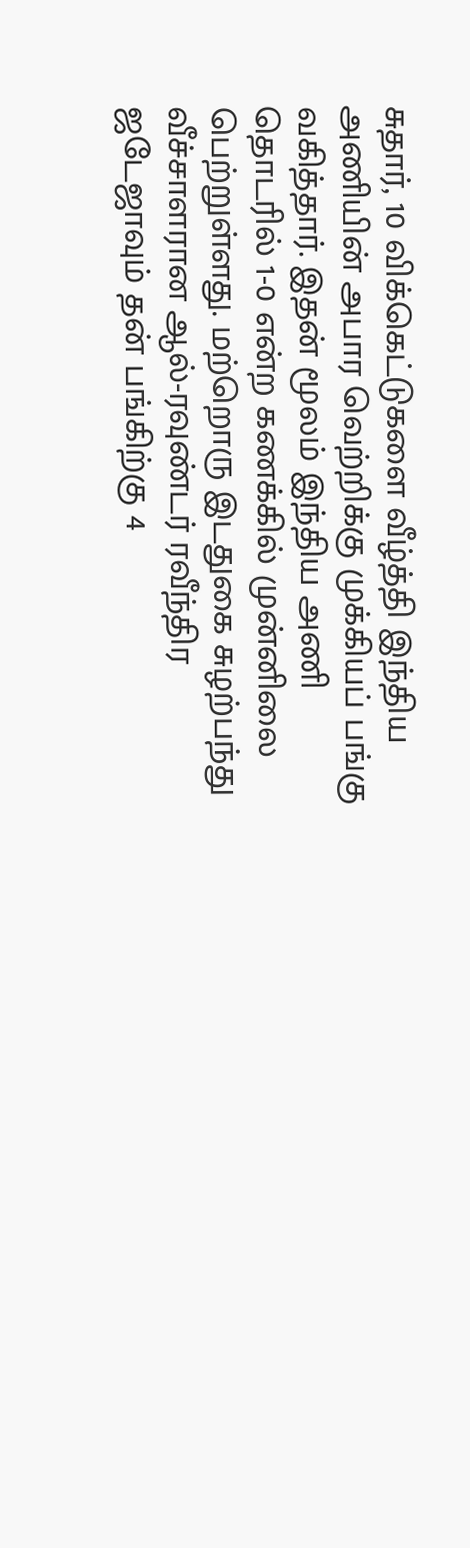சுதார், 10 விக்கெட்டுகளை வீழ்த்தி இந்திய அணியின் அபார வெற்றிக்கு முக்கியப் பங்கு வகித்தார். இதன் மூலம் இந்திய அணி தொடரில் 1-0 என்ற கணக்கில் முன்னிலை பெற்றுள்ளது. மற்றொரு இடதுகை சுழற்பந்து வீச்சாளரான ஆல்-ரவுண்டர் ரவீந்திர ஜடேஜாவும் தன் பங்கிற்கு 4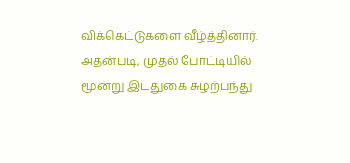விக்கெட்டுகளை வீழ்த்தினார்.
அதன்படி, முதல் போட்டியில் மூன்று இடதுகை சுழற்பந்து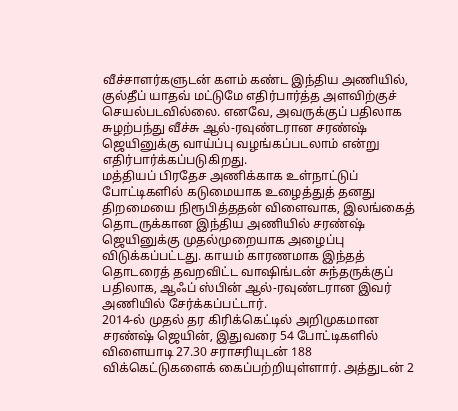வீச்சாளர்களுடன் களம் கண்ட இந்திய அணியில், குல்தீப் யாதவ் மட்டுமே எதிர்பார்த்த அளவிற்குச் செயல்படவில்லை. எனவே, அவருக்குப் பதிலாக சுழற்பந்து வீச்சு ஆல்-ரவுண்டரான சரண்ஷ் ஜெயினுக்கு வாய்ப்பு வழங்கப்படலாம் என்று எதிர்பார்க்கப்படுகிறது.
மத்தியப் பிரதேச அணிக்காக உள்நாட்டுப் போட்டிகளில் கடுமையாக உழைத்துத் தனது திறமையை நிரூபித்ததன் விளைவாக, இலங்கைத் தொடருக்கான இந்திய அணியில் சரண்ஷ் ஜெயினுக்கு முதல்முறையாக அழைப்பு விடுக்கப்பட்டது. காயம் காரணமாக இந்தத் தொடரைத் தவறவிட்ட வாஷிங்டன் சுந்தருக்குப் பதிலாக, ஆஃப் ஸ்பின் ஆல்-ரவுண்டரான இவர் அணியில் சேர்க்கப்பட்டார்.
2014-ல் முதல் தர கிரிக்கெட்டில் அறிமுகமான சரண்ஷ் ஜெயின், இதுவரை 54 போட்டிகளில் விளையாடி 27.30 சராசரியுடன் 188 விக்கெட்டுகளைக் கைப்பற்றியுள்ளார். அத்துடன் 2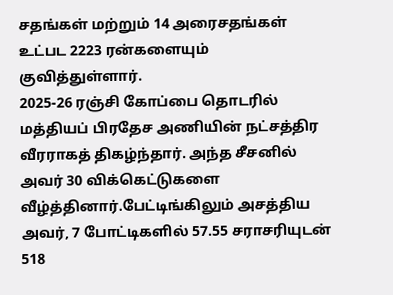சதங்கள் மற்றும் 14 அரைசதங்கள் உட்பட 2223 ரன்களையும் குவித்துள்ளார்.
2025-26 ரஞ்சி கோப்பை தொடரில் மத்தியப் பிரதேச அணியின் நட்சத்திர வீரராகத் திகழ்ந்தார். அந்த சீசனில் அவர் 30 விக்கெட்டுகளை வீழ்த்தினார்.பேட்டிங்கிலும் அசத்திய அவர், 7 போட்டிகளில் 57.55 சராசரியுடன் 518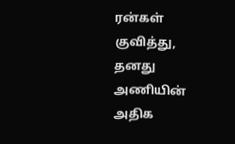ரன்கள் குவித்து, தனது அணியின் அதிக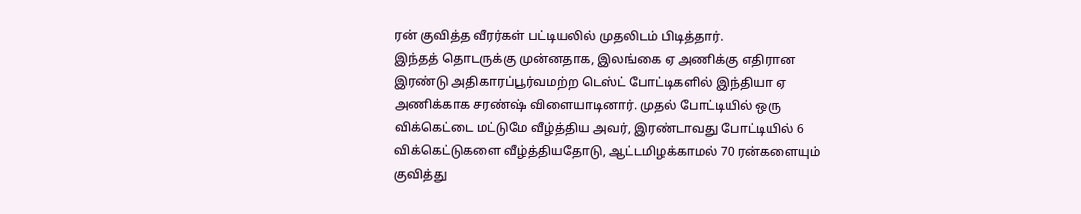ரன் குவித்த வீரர்கள் பட்டியலில் முதலிடம் பிடித்தார்.
இந்தத் தொடருக்கு முன்னதாக, இலங்கை ஏ அணிக்கு எதிரான இரண்டு அதிகாரப்பூர்வமற்ற டெஸ்ட் போட்டிகளில் இந்தியா ஏ அணிக்காக சரண்ஷ் விளையாடினார். முதல் போட்டியில் ஒரு விக்கெட்டை மட்டுமே வீழ்த்திய அவர், இரண்டாவது போட்டியில் 6 விக்கெட்டுகளை வீழ்த்தியதோடு, ஆட்டமிழக்காமல் 70 ரன்களையும் குவித்து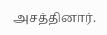அசத்தினார்.